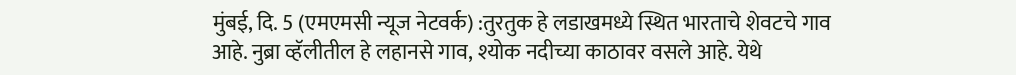मुंबई, दि. 5 (एमएमसी न्यूज नेटवर्क) :तुरतुक हे लडाखमध्ये स्थित भारताचे शेवटचे गाव आहे. नुब्रा व्हॅलीतील हे लहानसे गाव, श्योक नदीच्या काठावर वसले आहे. येथे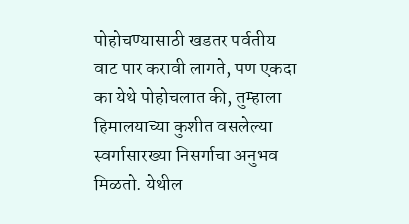पोहोचण्यासाठी खडतर पर्वतीय वाट पार करावी लागते, पण एकदा का येथे पोहोचलात की, तुम्हाला हिमालयाच्या कुशीत वसलेल्या स्वर्गासारख्या निसर्गाचा अनुभव मिळतो. येथील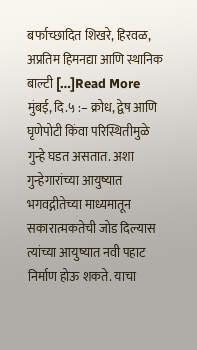बर्फाच्छादित शिखरे, हिरवळ, अप्रतिम हिमनद्या आणि स्थानिक बाल्टी […]Read More
मुंबई, दि.५ :– क्रोध, द्वेष आणि घृणेपोटी किंवा परिस्थितीमुळे गुन्हे घडत असतात. अशा गुन्हेगारांच्या आयुष्यात भगवद्गीतेच्या माध्यमातून सकारात्मकतेची जोड दिल्यास त्यांच्या आयुष्यात नवी पहाट निर्माण होऊ शकते. याचा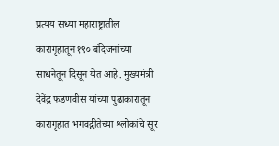प्रत्यय सध्या महाराष्ट्रातील कारागृहातून १९० बंदिजनांच्या साधनेतून दिसून येत आहे. मुख्यमंत्री देवेंद्र फडणवीस यांच्या पुढाकारातून कारागृहात भगवद्गीतेच्या श्लोकांचे सूर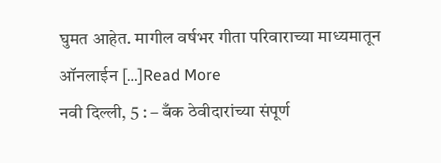घुमत आहेत. मागील वर्षभर गीता परिवाराच्या माध्यमातून ऑनलाईन […]Read More
नवी दिल्ली, 5 : – बँक ठेवीदारांच्या संपूर्ण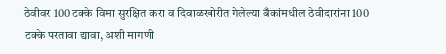ठेवीवर 100 टक्के विमा सुरक्षित करा व दिवाळखोरीत गेलेल्या बँकांमधील ठेवीदारांना 100 टक्के परतावा द्यावा, अशी मागणी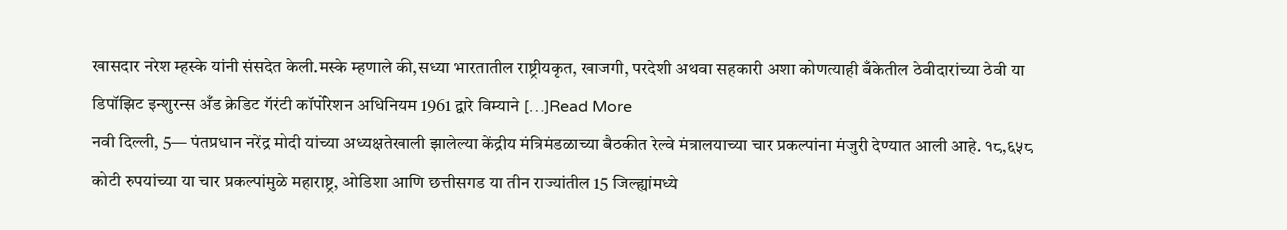खासदार नरेश म्हस्के यांनी संसदेत केली.मस्के म्हणाले की,सध्या भारतातील राष्ट्रीयकृत, खाजगी, परदेशी अथवा सहकारी अशा कोणत्याही बँकेतील ठेवीदारांच्या ठेवी या डिपॉझिट इन्शुरन्स अँड क्रेडिट गॅरंटी कॉर्पोरेशन अधिनियम 1961 द्वारे विम्याने […]Read More
नवी दिल्ली, 5— पंतप्रधान नरेंद्र मोदी यांच्या अध्यक्षतेखाली झालेल्या केंद्रीय मंत्रिमंडळाच्या बैठकीत रेल्वे मंत्रालयाच्या चार प्रकल्पांना मंजुरी देण्यात आली आहे. १८,६५८ कोटी रुपयांच्या या चार प्रकल्पांमुळे महाराष्ट्र, ओडिशा आणि छत्तीसगड या तीन राज्यांतील 15 जिल्ह्यांमध्ये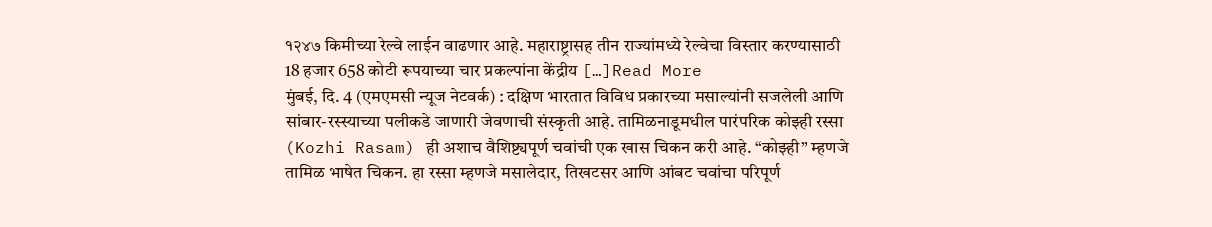१२४७ किमीच्या रेल्वे लाईन वाढणार आहे. महाराष्ट्रासह तीन राज्यांमध्ये रेल्वेचा विस्तार करण्यासाठी 18 हजार 658 कोटी रूपयाच्या चार प्रकल्पांना केंद्रीय […]Read More
मुंबई, दि. 4 (एमएमसी न्यूज नेटवर्क) : दक्षिण भारतात विविध प्रकारच्या मसाल्यांनी सजलेली आणि सांबार-रस्स्याच्या पलीकडे जाणारी जेवणाची संस्कृती आहे. तामिळनाडूमधील पारंपरिक कोझ्ही रस्सा (Kozhi Rasam) ही अशाच वैशिष्ट्यपूर्ण चवांची एक खास चिकन करी आहे. “कोझ्ही” म्हणजे तामिळ भाषेत चिकन. हा रस्सा म्हणजे मसालेदार, तिखटसर आणि आंबट चवांचा परिपूर्ण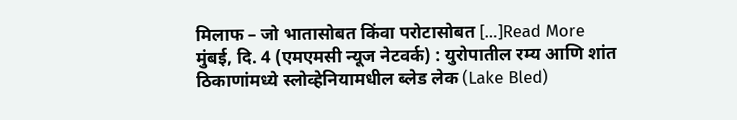मिलाफ – जो भातासोबत किंवा परोटासोबत […]Read More
मुंबई, दि. 4 (एमएमसी न्यूज नेटवर्क) : युरोपातील रम्य आणि शांत ठिकाणांमध्ये स्लोव्हेनियामधील ब्लेड लेक (Lake Bled)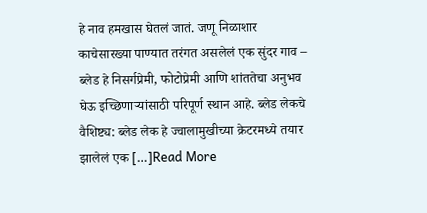हे नाव हमखास घेतलं जातं. जणू निळाशार काचेसारख्या पाण्यात तरंगत असलेलं एक सुंदर गाव – ब्लेड हे निसर्गप्रेमी, फोटोप्रेमी आणि शांततेचा अनुभव घेऊ इच्छिणाऱ्यांसाठी परिपूर्ण स्थान आहे. ब्लेड लेकचे वैशिष्ट्य: ब्लेड लेक हे ज्वालामुखीच्या क्रेटरमध्ये तयार झालेलं एक […]Read More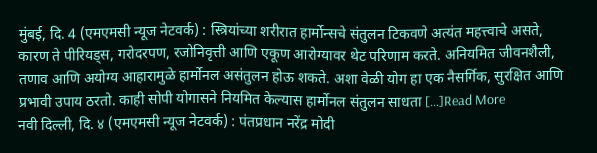मुंबई, दि. 4 (एमएमसी न्यूज नेटवर्क) : स्त्रियांच्या शरीरात हार्मोन्सचे संतुलन टिकवणे अत्यंत महत्त्वाचे असते, कारण ते पीरियड्स, गरोदरपण, रजोनिवृत्ती आणि एकूण आरोग्यावर थेट परिणाम करते. अनियमित जीवनशैली, तणाव आणि अयोग्य आहारामुळे हार्मोनल असंतुलन होऊ शकते. अशा वेळी योग हा एक नैसर्गिक, सुरक्षित आणि प्रभावी उपाय ठरतो. काही सोपी योगासने नियमित केल्यास हार्मोनल संतुलन साधता […]Read More
नवी दिल्ली, दि. ४ (एमएमसी न्यूज नेटवर्क) : पंतप्रधान नरेंद्र मोदी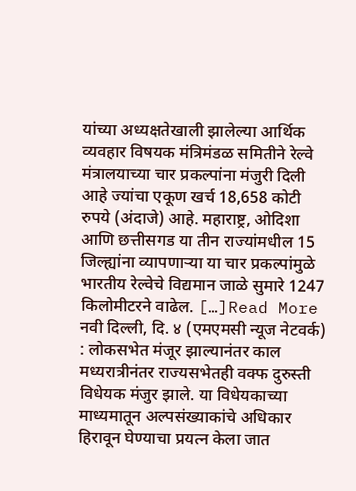यांच्या अध्यक्षतेखाली झालेल्या आर्थिक व्यवहार विषयक मंत्रिमंडळ समितीने रेल्वे मंत्रालयाच्या चार प्रकल्पांना मंजुरी दिली आहे ज्यांचा एकूण खर्च 18,658 कोटी रुपये (अंदाजे) आहे. महाराष्ट्र, ओदिशा आणि छत्तीसगड या तीन राज्यांमधील 15 जिल्ह्यांना व्यापणाऱ्या या चार प्रकल्पांमुळे भारतीय रेल्वेचे विद्यमान जाळे सुमारे 1247 किलोमीटरने वाढेल. […]Read More
नवी दिल्ली, दि. ४ (एमएमसी न्यूज नेटवर्क) : लोकसभेत मंजूर झाल्यानंतर काल मध्यरात्रीनंतर राज्यसभेतही वक्फ दुरुस्ती विधेयक मंजुर झाले. या विधेयकाच्या माध्यमातून अल्पसंख्याकांचे अधिकार हिरावून घेण्याचा प्रयत्न केला जात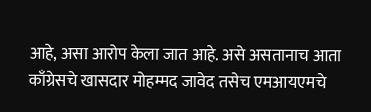आहे, असा आरोप केला जात आहे. असे असतानाच आता काँग्रेसचे खासदार मोहम्मद जावेद तसेच एमआयएमचे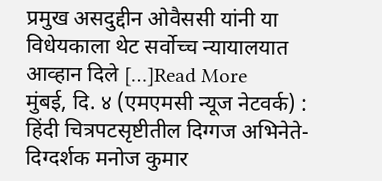प्रमुख असदुद्दीन ओवैससी यांनी या विधेयकाला थेट सर्वोच्च न्यायालयात आव्हान दिले […]Read More
मुंबई, दि. ४ (एमएमसी न्यूज नेटवर्क) : हिंदी चित्रपटसृष्टीतील दिग्गज अभिनेते-दिग्दर्शक मनोज कुमार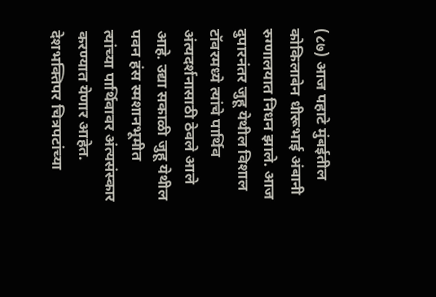(८७) आज पहाटे मुंबईतील कोकिलाबेन धीरूभाई अंबानी रुग्णालयात निधन झाले. आज दुपारनंतर जुहू येथील विशाल टॉवरमध्ये त्यांचे पार्थिव अंत्यदर्शनासाठी ठेवले आले आहे. उद्या सकाळी जुहू येथील पवन हंस स्मशानभूमीत त्यांच्या पार्थिवावर अंत्यसंस्कार करण्यात येणार आहेत. देशभक्तिपर चित्रपटांच्या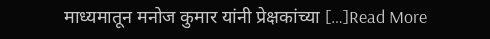माध्यमातून मनोज कुमार यांनी प्रेक्षकांच्या […]Read More